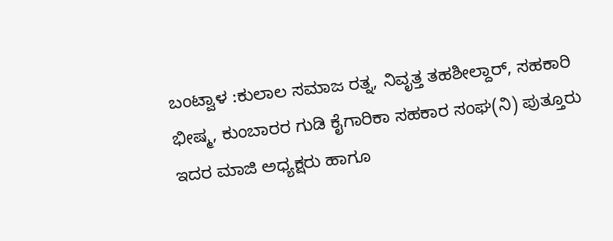ಬಂಟ್ವಾಳ :ಕುಲಾಲ ಸಮಾಜ ರತ್ನ, ನಿವೃತ್ತ ತಹಶೀಲ್ದಾರ್, ಸಹಕಾರಿ ಭೀಷ್ಮ, ಕುಂಬಾರರ ಗುಡಿ ಕೈಗಾರಿಕಾ ಸಹಕಾರ ಸಂಘ(ನಿ) ಪುತ್ತೂರು ಇದರ ಮಾಜಿ ಅಧ್ಯಕ್ಷರು ಹಾಗೂ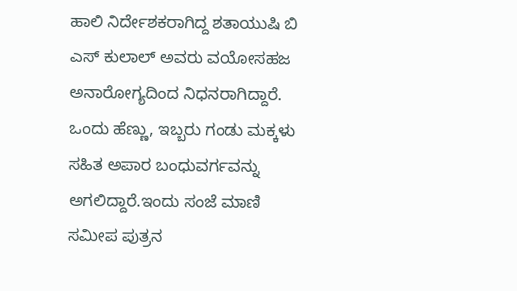ಹಾಲಿ ನಿರ್ದೇಶಕರಾಗಿದ್ದ ಶತಾಯುಷಿ ಬಿ ಎಸ್ ಕುಲಾಲ್ ಅವರು ವಯೋಸಹಜ ಅನಾರೋಗ್ಯದಿಂದ ನಿಧನರಾಗಿದ್ದಾರೆ.
ಒಂದು ಹೆಣ್ಣು, ಇಬ್ಬರು ಗಂಡು ಮಕ್ಕಳು ಸಹಿತ ಅಪಾರ ಬಂಧುವರ್ಗವನ್ನು
ಅಗಲಿದ್ದಾರೆ.ಇಂದು ಸಂಜೆ ಮಾಣಿ ಸಮೀಪ ಪುತ್ರನ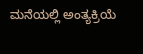ಮನೆಯಲ್ಲಿ ಅಂತ್ಯಕ್ರಿಯೆ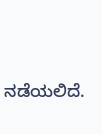ನಡೆಯಲಿದೆ.